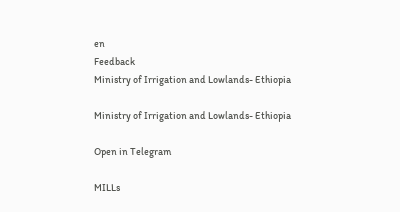en
Feedback
Ministry of Irrigation and Lowlands- Ethiopia

Ministry of Irrigation and Lowlands- Ethiopia

Open in Telegram

MILLs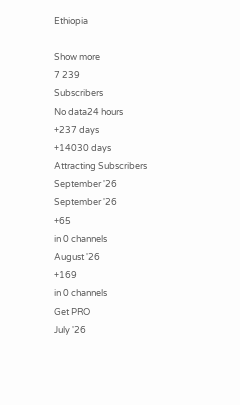Ethiopia

Show more
7 239
Subscribers
No data24 hours
+237 days
+14030 days
Attracting Subscribers
September '26
September '26
+65
in 0 channels
August '26
+169
in 0 channels
Get PRO
July '26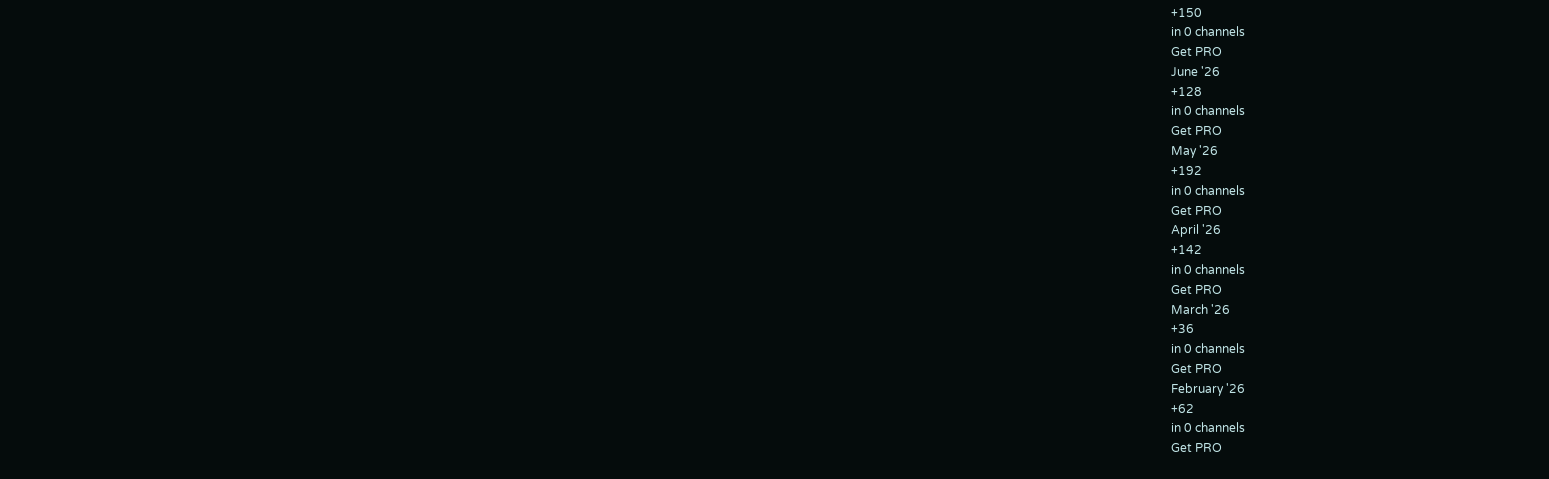+150
in 0 channels
Get PRO
June '26
+128
in 0 channels
Get PRO
May '26
+192
in 0 channels
Get PRO
April '26
+142
in 0 channels
Get PRO
March '26
+36
in 0 channels
Get PRO
February '26
+62
in 0 channels
Get PRO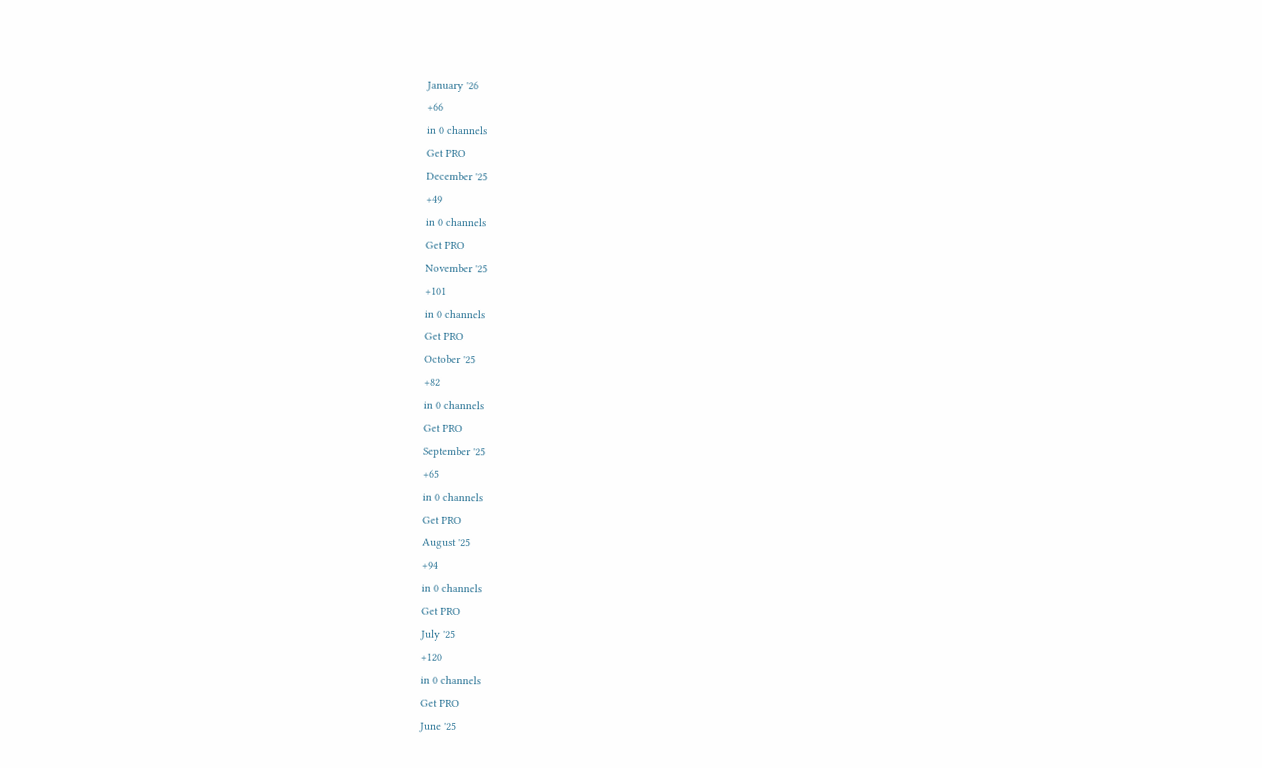January '26
+66
in 0 channels
Get PRO
December '25
+49
in 0 channels
Get PRO
November '25
+101
in 0 channels
Get PRO
October '25
+82
in 0 channels
Get PRO
September '25
+65
in 0 channels
Get PRO
August '25
+94
in 0 channels
Get PRO
July '25
+120
in 0 channels
Get PRO
June '25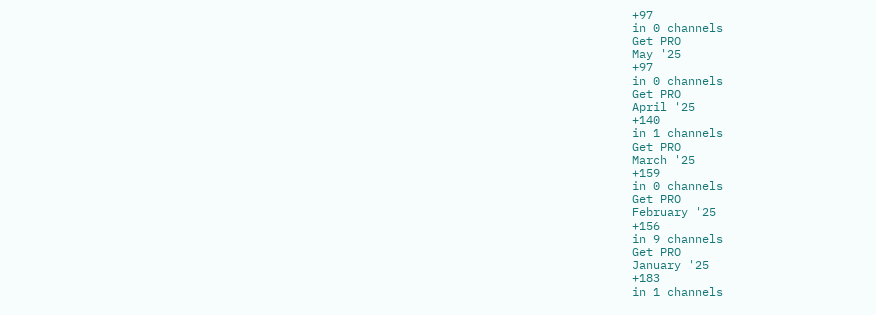+97
in 0 channels
Get PRO
May '25
+97
in 0 channels
Get PRO
April '25
+140
in 1 channels
Get PRO
March '25
+159
in 0 channels
Get PRO
February '25
+156
in 9 channels
Get PRO
January '25
+183
in 1 channels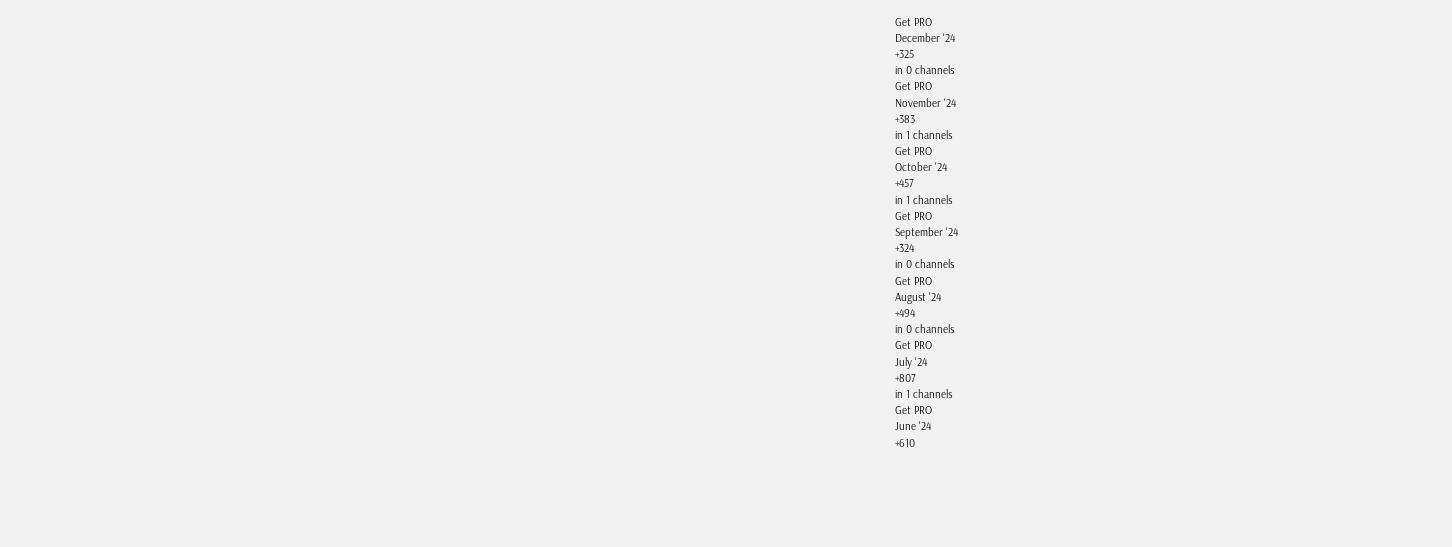Get PRO
December '24
+325
in 0 channels
Get PRO
November '24
+383
in 1 channels
Get PRO
October '24
+457
in 1 channels
Get PRO
September '24
+324
in 0 channels
Get PRO
August '24
+494
in 0 channels
Get PRO
July '24
+807
in 1 channels
Get PRO
June '24
+610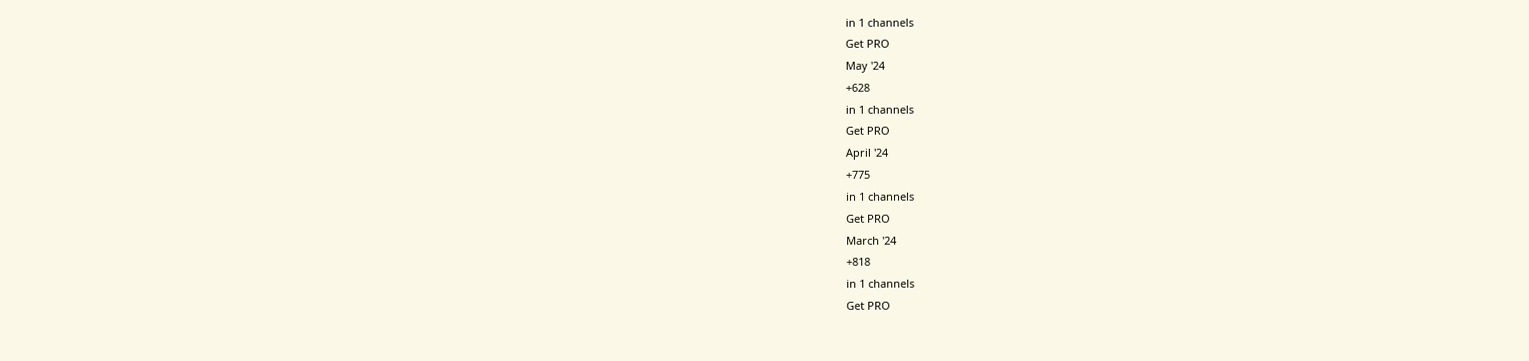in 1 channels
Get PRO
May '24
+628
in 1 channels
Get PRO
April '24
+775
in 1 channels
Get PRO
March '24
+818
in 1 channels
Get PRO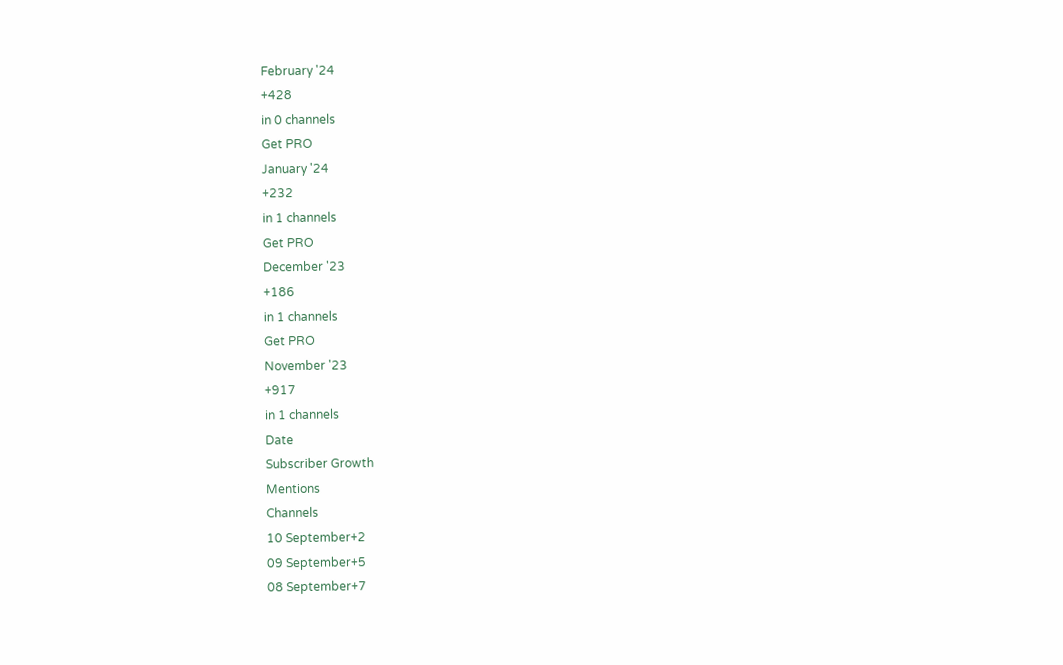February '24
+428
in 0 channels
Get PRO
January '24
+232
in 1 channels
Get PRO
December '23
+186
in 1 channels
Get PRO
November '23
+917
in 1 channels
Date
Subscriber Growth
Mentions
Channels
10 September+2
09 September+5
08 September+7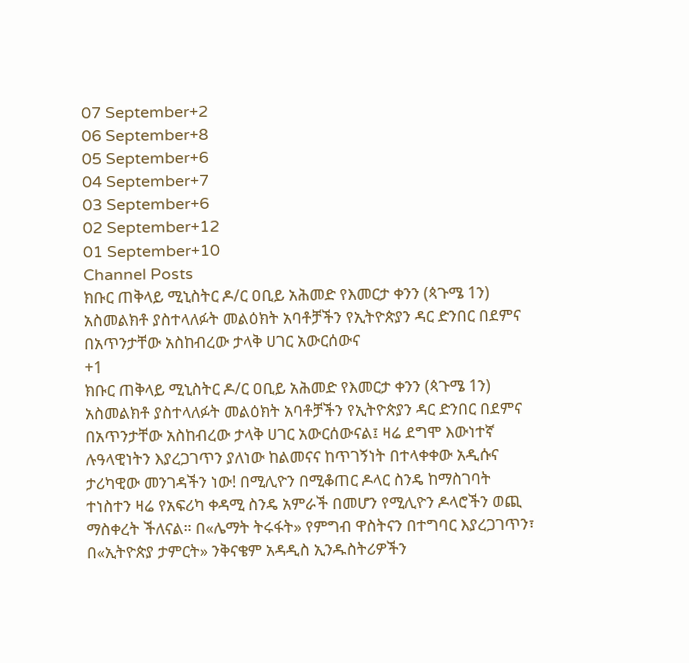07 September+2
06 September+8
05 September+6
04 September+7
03 September+6
02 September+12
01 September+10
Channel Posts
ክቡር ጠቅላይ ሚኒስትር ዶ/ር ዐቢይ አሕመድ የእመርታ ቀንን (ጳጉሜ 1ን) አስመልክቶ ያስተላለፉት መልዕክት አባቶቻችን የኢትዮጵያን ዳር ድንበር በደምና በአጥንታቸው አስከብረው ታላቅ ሀገር አውርሰውና
+1
ክቡር ጠቅላይ ሚኒስትር ዶ/ር ዐቢይ አሕመድ የእመርታ ቀንን (ጳጉሜ 1ን) አስመልክቶ ያስተላለፉት መልዕክት አባቶቻችን የኢትዮጵያን ዳር ድንበር በደምና በአጥንታቸው አስከብረው ታላቅ ሀገር አውርሰውናል፤ ዛሬ ደግሞ እውነተኛ ሉዓላዊነትን እያረጋገጥን ያለነው ከልመናና ከጥገኝነት በተላቀቀው አዲሱና ታሪካዊው መንገዳችን ነው! በሚሊዮን በሚቆጠር ዶላር ስንዴ ከማስገባት ተነስተን ዛሬ የአፍሪካ ቀዳሚ ስንዴ አምራች በመሆን የሚሊዮን ዶላሮችን ወጪ ማስቀረት ችለናል። በ«ሌማት ትሩፋት» የምግብ ዋስትናን በተግባር እያረጋገጥን፣ በ«ኢትዮጵያ ታምርት» ንቅናቄም አዳዲስ ኢንዱስትሪዎችን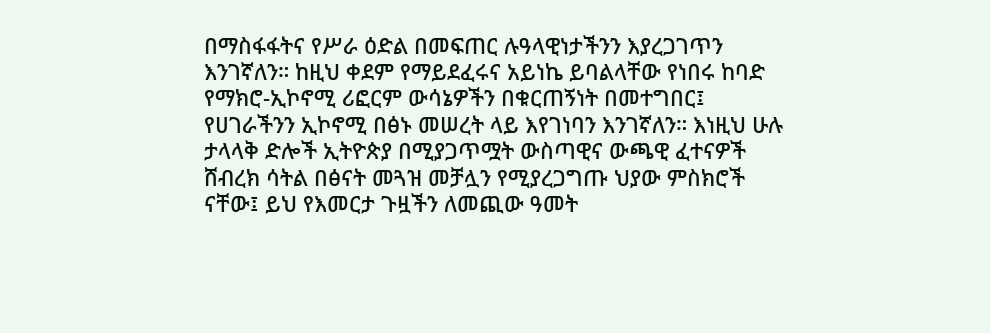በማስፋፋትና የሥራ ዕድል በመፍጠር ሉዓላዊነታችንን እያረጋገጥን እንገኛለን። ከዚህ ቀደም የማይደፈሩና አይነኬ ይባልላቸው የነበሩ ከባድ የማክሮ-ኢኮኖሚ ሪፎርም ውሳኔዎችን በቁርጠኝነት በመተግበር፤ የሀገራችንን ኢኮኖሚ በፅኑ መሠረት ላይ እየገነባን እንገኛለን። እነዚህ ሁሉ ታላላቅ ድሎች ኢትዮጵያ በሚያጋጥሟት ውስጣዊና ውጫዊ ፈተናዎች ሸብረክ ሳትል በፅናት መጓዝ መቻሏን የሚያረጋግጡ ህያው ምስክሮች ናቸው፤ ይህ የእመርታ ጉዟችን ለመጪው ዓመት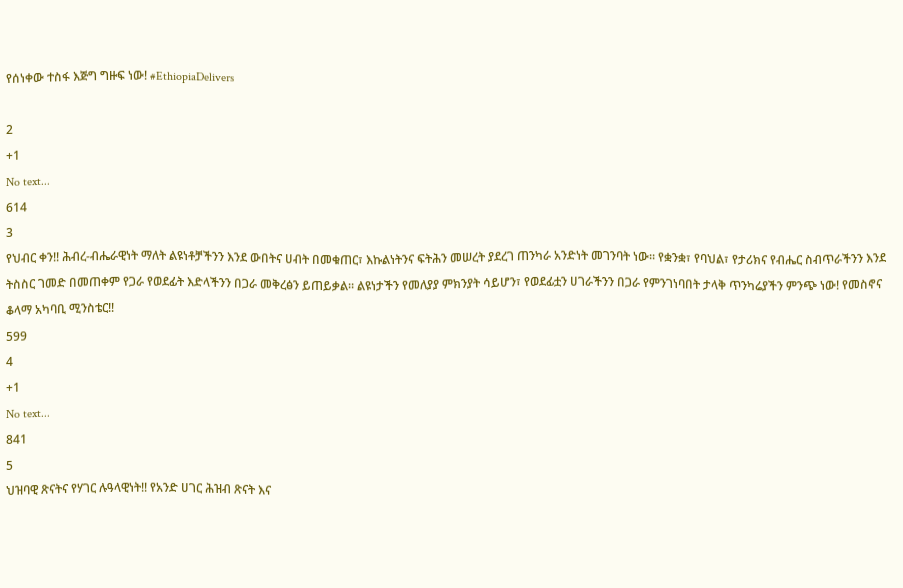የሰነቀው ተስፋ እጅግ ግዙፍ ነው! #EthiopiaDelivers

2
+1
No text...
614
3
የህብር ቀን!! ሕብረ-ብሔራዊነት ማለት ልዩነቶቻችንን እንደ ውበትና ሀብት በመቁጠር፣ እኩልነትንና ፍትሕን መሠረት ያደረገ ጠንካራ አንድነት መገንባት ነው። የቋንቋ፣ የባህል፣ የታሪክና የብሔር ስብጥራችንን እንደ ትስስር ገመድ በመጠቀም የጋራ የወደፊት እድላችንን በጋራ መቅረፅን ይጠይቃል። ልዩነታችን የመለያያ ምክንያት ሳይሆን፣ የወደፊቷን ሀገራችንን በጋራ የምንገነባበት ታላቅ ጥንካሬያችን ምንጭ ነው! የመስኖና ቆላማ አካባቢ ሚንስቴር!!
599
4
+1
No text...
841
5
ህዝባዊ ጽናትና የሃገር ሉዓላዊነት!! የአንድ ሀገር ሕዝብ ጽናት እና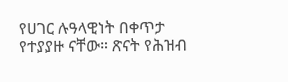የሀገር ሉዓላዊነት በቀጥታ የተያያዙ ናቸው። ጽናት የሕዝብ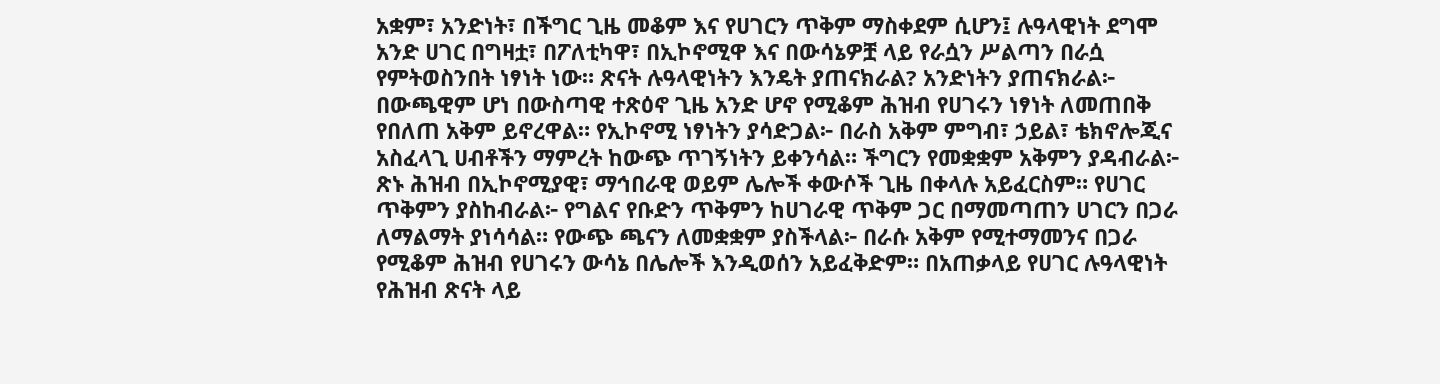አቋም፣ አንድነት፣ በችግር ጊዜ መቆም እና የሀገርን ጥቅም ማስቀደም ሲሆን፤ ሉዓላዊነት ደግሞ አንድ ሀገር በግዛቷ፣ በፖለቲካዋ፣ በኢኮኖሚዋ እና በውሳኔዎቿ ላይ የራሷን ሥልጣን በራሷ የምትወስንበት ነፃነት ነው። ጽናት ሉዓላዊነትን እንዴት ያጠናክራል? አንድነትን ያጠናክራል፦ በውጫዊም ሆነ በውስጣዊ ተጽዕኖ ጊዜ አንድ ሆኖ የሚቆም ሕዝብ የሀገሩን ነፃነት ለመጠበቅ የበለጠ አቅም ይኖረዋል። የኢኮኖሚ ነፃነትን ያሳድጋል፦ በራስ አቅም ምግብ፣ ኃይል፣ ቴክኖሎጂና አስፈላጊ ሀብቶችን ማምረት ከውጭ ጥገኝነትን ይቀንሳል። ችግርን የመቋቋም አቅምን ያዳብራል፦ ጽኑ ሕዝብ በኢኮኖሚያዊ፣ ማኅበራዊ ወይም ሌሎች ቀውሶች ጊዜ በቀላሉ አይፈርስም። የሀገር ጥቅምን ያስከብራል፦ የግልና የቡድን ጥቅምን ከሀገራዊ ጥቅም ጋር በማመጣጠን ሀገርን በጋራ ለማልማት ያነሳሳል። የውጭ ጫናን ለመቋቋም ያስችላል፦ በራሱ አቅም የሚተማመንና በጋራ የሚቆም ሕዝብ የሀገሩን ውሳኔ በሌሎች እንዲወሰን አይፈቅድም። በአጠቃላይ የሀገር ሉዓላዊነት የሕዝብ ጽናት ላይ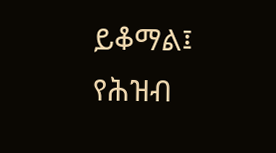ይቆማል፤ የሕዝብ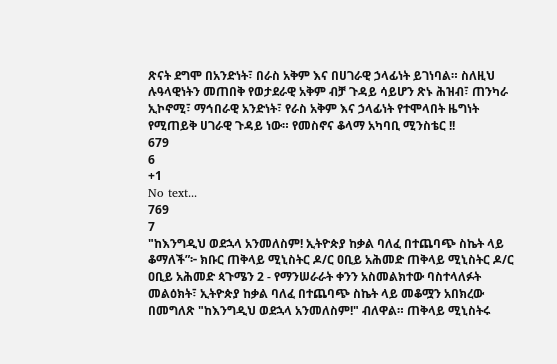ጽናት ደግሞ በአንድነት፣ በራስ አቅም እና በሀገራዊ ኃላፊነት ይገነባል። ስለዚህ ሉዓላዊነትን መጠበቅ የወታደራዊ አቅም ብቻ ጉዳይ ሳይሆን ጽኑ ሕዝብ፣ ጠንካራ ኢኮኖሚ፣ ማኅበራዊ አንድነት፣ የራስ አቅም እና ኃላፊነት የተሞላበት ዜግነት የሚጠይቅ ሀገራዊ ጉዳይ ነው። የመስኖና ቆላማ አካባቢ ሚንስቴር !!
679
6
+1
No text...
769
7
"ከእንግዲህ ወደኋላ አንመለስም! ኢትዮጵያ ከቃል ባለፈ በተጨባጭ ስኬት ላይ ቆማለች”፦ ክቡር ጠቅላይ ሚኒስትር ዶ/ር ዐቢይ አሕመድ ጠቅላይ ሚኒስትር ዶ/ር ዐቢይ አሕመድ ጳጉሜን 2 - የማንሠራራት ቀንን አስመልክተው ባስተላለፉት መልዕክት፣ ኢትዮጵያ ከቃል ባለፈ በተጨባጭ ስኬት ላይ መቆሟን አበክረው በመግለጽ "ከእንግዲህ ወደኋላ አንመለስም!" ብለዋል። ጠቅላይ ሚኒስትሩ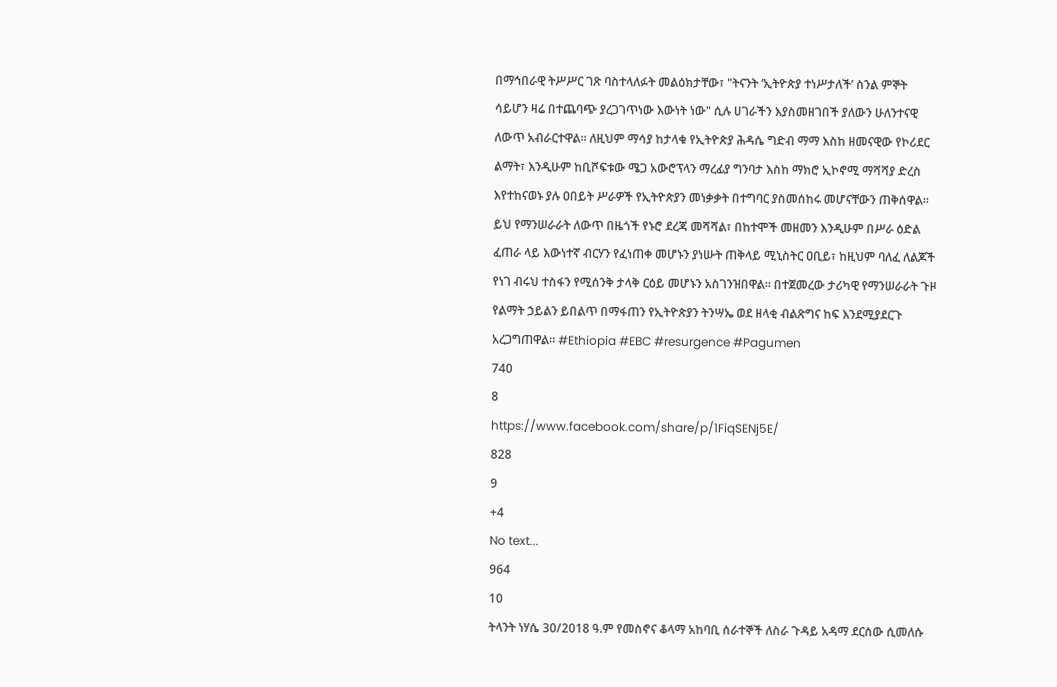በማኅበራዊ ትሥሥር ገጽ ባስተላለፉት መልዕክታቸው፣ "ትናንት ‘ኢትዮጵያ ተነሥታለች’ ስንል ምኞት ሳይሆን ዛሬ በተጨባጭ ያረጋገጥነው እውነት ነው" ሲሉ ሀገራችን እያስመዘገበች ያለውን ሁለንተናዊ ለውጥ አብራርተዋል። ለዚህም ማሳያ ከታላቁ የኢትዮጵያ ሕዳሴ ግድብ ማማ እስከ ዘመናዊው የኮሪደር ልማት፣ እንዲሁም ከቢሾፍቱው ሜጋ አውሮፕላን ማረፊያ ግንባታ እስከ ማክሮ ኢኮኖሚ ማሻሻያ ድረስ እየተከናወኑ ያሉ ዐበይት ሥራዎች የኢትዮጵያን መነቃቃት በተግባር ያስመሰከሩ መሆናቸውን ጠቅሰዋል። ይህ የማንሠራራት ለውጥ በዜጎች የኑሮ ደረጃ መሻሻል፣ በከተሞች መዘመን እንዲሁም በሥራ ዕድል ፈጠራ ላይ እውነተኛ ብርሃን የፈነጠቀ መሆኑን ያነሡት ጠቅላይ ሚኒስትር ዐቢይ፣ ከዚህም ባለፈ ለልጆች የነገ ብሩህ ተስፋን የሚሰንቅ ታላቅ ርዕይ መሆኑን አስገንዝበዋል። በተጀመረው ታሪካዊ የማንሠራራት ጉዞ የልማት ኃይልን ይበልጥ በማፋጠን የኢትዮጵያን ትንሣኤ ወደ ዘላቂ ብልጽግና ከፍ እንደሚያደርጉ አረጋግጠዋል። #Ethiopia #EBC #resurgence #Pagumen
740
8
https://www.facebook.com/share/p/1FiqSENj5E/
828
9
+4
No text...
964
10
ትላንት ነሃሴ 30/2018 ዓ.ም የመስኖና ቆላማ አከባቢ ሰራተኞች ለስራ ጉዳይ አዳማ ደርሰው ሲመለሱ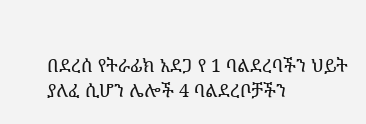በደረሰ የትራፊክ አደጋ የ 1 ባልደረባችን ህይት ያለፈ ሲሆን ሌሎች 4 ባልደረቦቻችን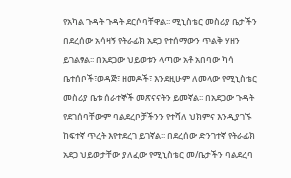የአካል ጉዳት ጉዳት ደርሶባቸዋል፡፡ ሚኒስቴር መስሪያ ቤታችን በደረሰው አሳዛኝ የትራፊክ አደጋ የተሰማውን ጥልቅ ሃዘን ይገልፃል፡፡ በአደጋው ህይወቱን ላጣው አቶ አበባው ካሳ ቤተሰቦች፣ወዳጅ፣ ዘመዶች፣ እንደዚሁም ለመላው የሚኒስቴር መስሪያ ቤቱ ሰራተኞች መጽናናትን ይመኛል፡፡ በአደጋው ጉዳት የደገሰባቸውም ባልደረቦቻችንን የተሻለ ህክምና እንዲያገኙ ከፍተኛ ጥረት እየተደረገ ይገኛል፡፡ በደረሰው ድንገተኛ የትራፊክ አደጋ ህይወታቸው ያለፈው የሚኒስቴር መ/ቤታችን ባልደረባ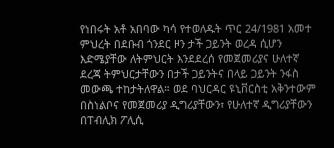የነበሩት አቶ አበባው ካሳ የተወለዱት ጥር 24/1981 አመተ ምህረት በደቡብ ጎንደር ዞን ታች ጋይንት ወረዳ ሲሆን እድሜያቸው ለትምህርት እንደደረሰ የመጀመሪያና ሁለተኛ ደረጃ ትምህርታቸውን በታች ጋይንትና በላይ ጋይንት ንፋስ መውጫ ተከታትለዋል። ወደ ባህርዳር ዩኒቨርስቲ አቅንተውም በስነልቦና የመጀመሪያ ዲግሪያቸውን፣ የሁለተኛ ዲግሪያቸውን በፐብሊክ ፖሊሲ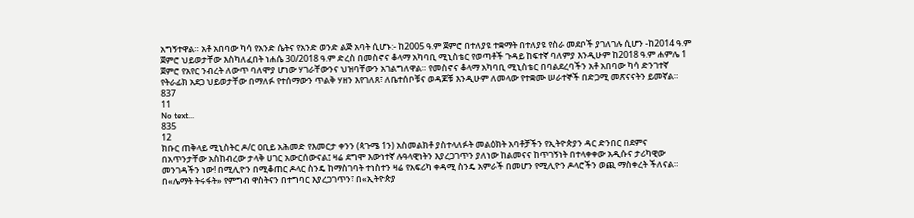አግኝተዋል። አቶ አበባው ካሳ የአንድ ሴትና የአንድ ወንድ ልጅ አባት ሲሆኑ:- ከ2005 ዓ.ም ጀምሮ በተለያዩ ተቋማት በተለያዩ የስራ መደቦች ያገለገሉ ሲሆን -ከ2014 ዓ.ም ጀምሮ ህይወታቸው እስካለፈበት ነሐሴ 30/2018 ዓ.ም ድረስ በመስኖና ቆላማ አካባቢ ሚኒስቴር የወጣቶች ጉዳይ ከፍተኛ ባለምያ እንዲሁም ከ2018 ዓ.ም ሐምሌ 1 ጀምሮ የአየር ንብረት ለውጥ ባለሞያ ሆነው ሃገራቸውንና ህዝባቸውን አገልግለዋል። የመስኖና ቆላማ አካባቢ ሚኒስቴር በባልደረባችን አቶ አበባው ካሳ ድንገተኛ የትራፊክ አደጋ ህይወታቸው በማለፉ የተሰማውን ጥልቅ ሃዘን እየገለጸ፣ ለቤተሰቦቹና ወዳጆቹ እንዲሁም ለመላው የተቋሙ ሠራተኞች በድጋሚ መጽናናትን ይመኛል።
837
11
No text...
835
12
ክቡር ጠቅላይ ሚኒስትር ዶ/ር ዐቢይ አሕመድ የእመርታ ቀንን (ጳጉሜ 1ን) አስመልክቶ ያስተላለፉት መልዕክት አባቶቻችን የኢትዮጵያን ዳር ድንበር በደምና በአጥንታቸው አስከብረው ታላቅ ሀገር አውርሰውናል፤ ዛሬ ደግሞ እውነተኛ ሉዓላዊነትን እያረጋገጥን ያለነው ከልመናና ከጥገኝነት በተላቀቀው አዲሱና ታሪካዊው መንገዳችን ነው! በሚሊዮን በሚቆጠር ዶላር ስንዴ ከማስገባት ተነስተን ዛሬ የአፍሪካ ቀዳሚ ስንዴ አምራች በመሆን የሚሊዮን ዶላሮችን ወጪ ማስቀረት ችለናል። በ«ሌማት ትሩፋት» የምግብ ዋስትናን በተግባር እያረጋገጥን፣ በ«ኢትዮጵያ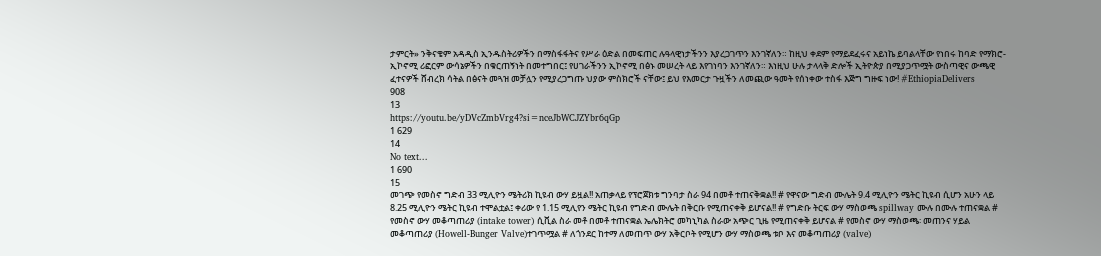ታምርት» ንቅናቄም አዳዲስ ኢንዱስትሪዎችን በማስፋፋትና የሥራ ዕድል በመፍጠር ሉዓላዊነታችንን እያረጋገጥን እንገኛለን። ከዚህ ቀደም የማይደፈሩና አይነኬ ይባልላቸው የነበሩ ከባድ የማክሮ-ኢኮኖሚ ሪፎርም ውሳኔዎችን በቁርጠኝነት በመተግበር፤ የሀገራችንን ኢኮኖሚ በፅኑ መሠረት ላይ እየገነባን እንገኛለን። እነዚህ ሁሉ ታላላቅ ድሎች ኢትዮጵያ በሚያጋጥሟት ውስጣዊና ውጫዊ ፈተናዎች ሸብረክ ሳትል በፅናት መጓዝ መቻሏን የሚያረጋግጡ ህያው ምስክሮች ናቸው፤ ይህ የእመርታ ጉዟችን ለመጪው ዓመት የሰነቀው ተስፋ እጅግ ግዙፍ ነው! #EthiopiaDelivers
908
13
https://youtu.be/yDVcZmbVrg4?si=nceJbWCJZYbr6qGp
1 629
14
No text...
1 690
15
መገጭ የመስኖ ግድብ 33 ሚሊዮን ሜትሪክ ኪዩብ ውሃ ይዟል!! አጠቃላይ የፕሮጀክቱ ግንባታ ስራ 94 በመቶ ተጠናቅቋል!! # የዋናው ግድብ ሙሌት 9.4 ሚሊዮን ሜትር ኪዩብ ሲሆን አሁን ላይ 8.25 ሚሊዮን ሜትር ኪዩብ ተሞልቷል፤ ቀሪው የ 1.15 ሚሊየን ሜትር ኪዩብ የግድብ ሙሌት በቅርቡ የሚጠናቀቅ ይሆናል!! # የግድቡ ትርፍ ውሃ ማስወጫ spillway ሙሉ በሙሉ ተጠናቋል # የመስኖ ውሃ መቆጣጠሪያ (intake tower) ሲቪል ስራ መቶ በመቶ ተጠናቋል ኤሌክትሮ መካኒካል ስራው አጭር ጊዜ የሚጠናቀቅ ይሆናል # የመስኖ ውሃ ማስወጫ፡ መጠንና ሃይል መቆጣጠሪያ (Howell-Bunger Valve)ተገጥሟል # ለጎንደር ከተማ ለመጠጥ ውሃ አቅርቦት የሚሆን ውሃ ማስወጫ ቱቦ እና መቆጣጠሪያ (valve)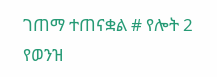ገጠማ ተጠናቋል # የሎት 2 የወንዝ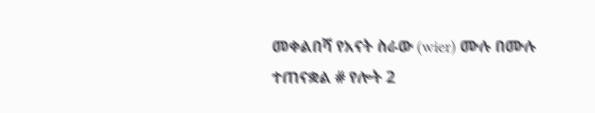መቀልበሻ የአናት ስራው (wier) ሙሉ በሙሉ ተጠናቋል # የሎት 2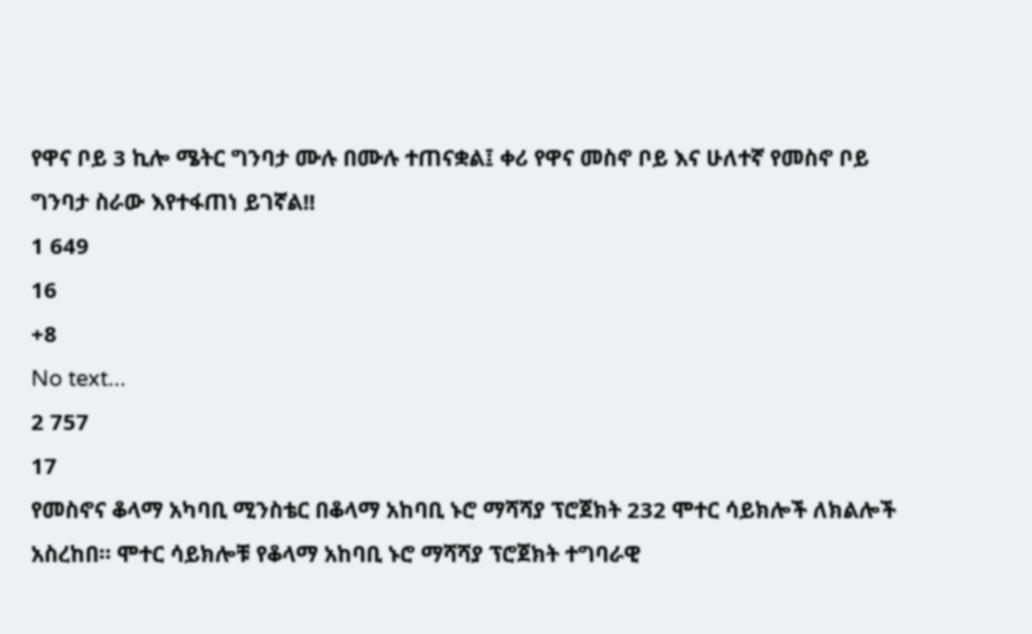የዋና ቦይ 3 ኪሎ ሜትር ግንባታ ሙሉ በሙሉ ተጠናቋል፤ ቀሪ የዋና መስኖ ቦይ እና ሁለተኛ የመስኖ ቦይ ግንባታ ስራው እየተፋጠነ ይገኛል!!
1 649
16
+8
No text...
2 757
17
የመስኖና ቆላማ አካባቢ ሚንስቴር በቆላማ አከባቢ ኑሮ ማሻሻያ ፕሮጀክት 232 ሞተር ሳይክሎች ለክልሎች አስረከበ። ሞተር ሳይክሎቹ የቆላማ አከባቢ ኑሮ ማሻሻያ ፕሮጀክት ተግባራዊ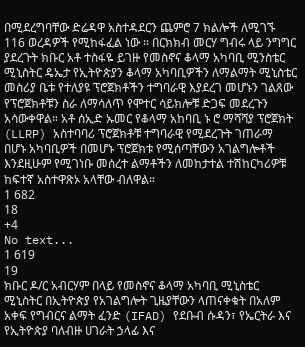በሚደረግባቸው ድሬዳዋ አስተዳደርን ጨምሮ 7 ክልሎች ለሚገኙ 116 ወረዳዎች የሚከፋፈል ነው ። በርክክብ መርሃ ግብሩ ላይ ንግግር ያደረጉት ክቡር አቶ ተስፋዬ ይገዙ የመስኖና ቆላማ አካባቢ ሚንስቴር ሚኒስትር ዴኤታ የኢትዮጵያን ቆላማ አካባቢዎችን ለማልማት ሚኒስቴር መስሪያ ቤቱ የተለያዩ ፕሮጀክቶችን ተግባራዊ እያደረገ መሆኑን ገልጸው የፕሮጀክቶቹን ስራ ለማሳለጥ የሞተር ሳይክሎቹ ድጋፍ መደረጉን አሳውቀዋል። አቶ ሰኢድ ኡመር የቆላማ አከባቢ ኑ ሮ ማሻሻያ ፕሮጀክት (LLRP) አስተባባሪ ፕሮጀክቶቹ ተግባራዊ የሚደረጉት ገጠራማ በሆኑ አካባቢዎች በመሆኑ ፕሮጀክቱ የሚሰጣቸውን አገልግሎቶች እንደዚሁም የሚገነቡ መሰረተ ልማቶችን ለመከታተል ተሽከርካሪዎቹ ከፍተኛ አስተዋጽኦ አላቸው ብለዋል።
1 682
18
+4
No text...
1 619
19
ክቡር ዶ/ር አብርሃም በላይ የመስኖና ቆላማ አካባቢ ሚኒስቴር ሚኒስትር በኢትዮጵያ የአገልግሎት ጊዜያቸውን ላጠናቀቁት በአለም አቀፍ የግብርና ልማት ፈንድ (IFAD) የደቡብ ሱዳን፣ የኤርትራ እና የኢትዮጵያ ባለብዙ ሀገራት ኃላፊ እና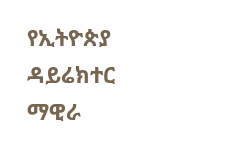የኢትዮጵያ ዳይሬክተር ማዊራ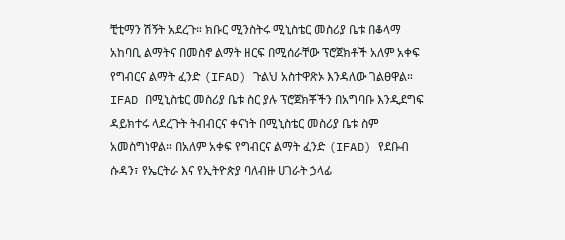ቺቲማን ሽኝት አደረጉ። ክቡር ሚንስትሩ ሚኒስቴር መስሪያ ቤቱ በቆላማ አከባቢ ልማትና በመስኖ ልማት ዘርፍ በሚሰራቸው ፕሮጀክቶች አለም አቀፍ የግብርና ልማት ፈንድ (IFAD) ጉልህ አስተዋጽኦ እንዳለው ገልፀዋል። IFAD በሚኒስቴር መስሪያ ቤቱ ስር ያሉ ፕሮጀክቾችን በአግባቡ እንዲደግፍ ዳይክተሩ ላደረጉት ትብብርና ቀናነት በሚኒስቴር መስሪያ ቤቱ ስም አመስግነዋል። በአለም አቀፍ የግብርና ልማት ፈንድ (IFAD) የደቡብ ሱዳን፣ የኤርትራ እና የኢትዮጵያ ባለብዙ ሀገራት ኃላፊ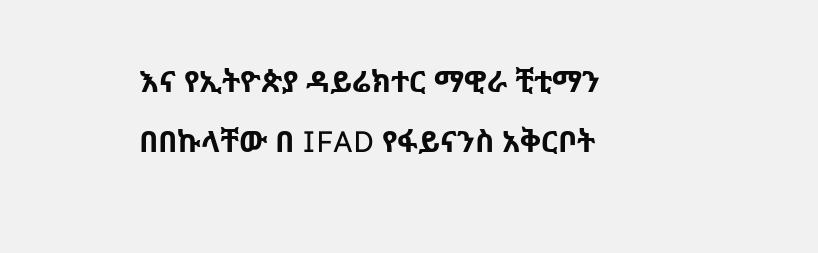እና የኢትዮጵያ ዳይሬክተር ማዊራ ቺቲማን በበኩላቸው በ IFAD የፋይናንስ አቅርቦት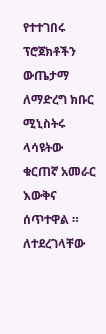የተተገበሩ ፕሮጀክቶችን ውጤታማ ለማድረግ ክቡር ሚኒስትሩ ላሳዩትው ቁርጠኛ አመራር እውቅና ሰጥተዋል ። ለተደረገላቸው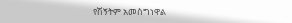የሽኝትም አመስግነዋል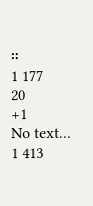።
1 177
20
+1
No text...
1 413